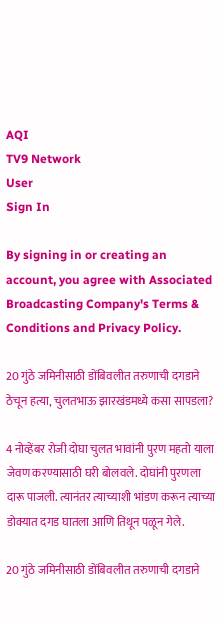AQI
TV9 Network
User
Sign In

By signing in or creating an account, you agree with Associated Broadcasting Company's Terms & Conditions and Privacy Policy.

20 गुंठे जमिनीसाठी डोंबिवलीत तरुणाची दगडाने ठेचून हत्या, चुलतभाऊ झारखंडमध्ये कसा सापडला?

4 नोव्हेंबर रोजी दोघा चुलत भावांनी पुरण महतो याला जेवण करण्यासाठी घरी बोलवले. दोघांनी पुरणला दारू पाजली. त्यानंतर त्याच्याशी भांडण करून त्याच्या डोक्यात दगड घातला आणि तिथून पळून गेले.

20 गुंठे जमिनीसाठी डोंबिवलीत तरुणाची दगडाने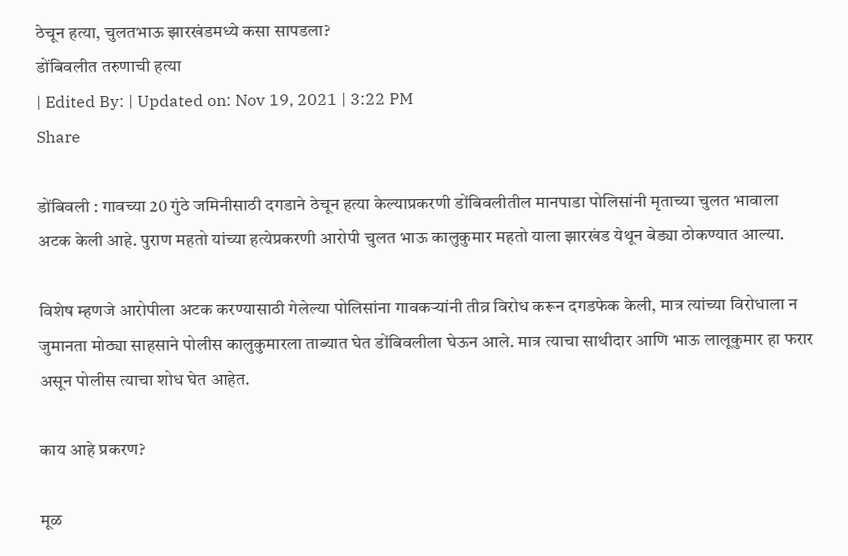ठेचून हत्या, चुलतभाऊ झारखंडमध्ये कसा सापडला?
डोंबिवलीत तरुणाची हत्या
| Edited By: | Updated on: Nov 19, 2021 | 3:22 PM
Share

डोंबिवली : गावच्या 20 गुंठे जमिनीसाठी दगडाने ठेचून हत्या केल्याप्रकरणी डोंबिवलीतील मानपाडा पोलिसांनी मृताच्या चुलत भावाला अटक केली आहे. पुराण महतो यांच्या हत्येप्रकरणी आरोपी चुलत भाऊ कालुकुमार महतो याला झारखंड येथून बेड्या ठोकण्यात आल्या.

विशेष म्हणजे आरोपीला अटक करण्यासाठी गेलेल्या पोलिसांना गावकऱ्यांनी तीव्र विरोध करून दगडफेक केली, मात्र त्यांच्या विरोधाला न जुमानता मोठ्या साहसाने पोलीस कालुकुमारला ताब्यात घेत डोंबिवलीला घेऊन आले. मात्र त्याचा साथीदार आणि भाऊ लालूकुमार हा फरार असून पोलीस त्याचा शोध घेत आहेत.

काय आहे प्रकरण?

मूळ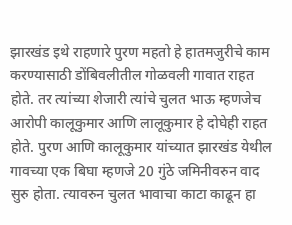झारखंड इथे राहणारे पुरण महतो हे हातमजुरीचे काम करण्यासाठी डोंबिवलीतील गोळवली गावात राहत होते. तर त्यांच्या शेजारी त्यांचे चुलत भाऊ म्हणजेच आरोपी कालूकुमार आणि लालूकुमार हे दोघेही राहत होते. पुरण आणि कालूकुमार यांच्यात झारखंड येथील गावच्या एक बिघा म्हणजे 20 गुंठे जमिनीवरुन वाद सुरु होता. त्यावरुन चुलत भावाचा काटा काढून हा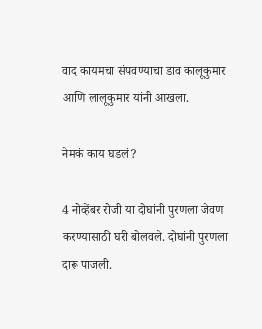वाद कायमचा संपवण्याचा डाव कालूकुमार आणि लालूकुमार यांनी आखला.

नेमकं काय घडलं?

4 नोव्हेंबर रोजी या दोघांनी पुरणला जेवण करण्यासाठी घरी बोलवले. दोघांनी पुरणला दारू पाजली.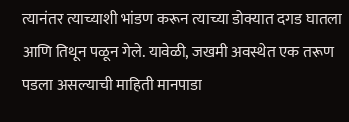त्यानंतर त्याच्याशी भांडण करून त्याच्या डोक्यात दगड घातला आणि तिथून पळून गेले. यावेळी, जखमी अवस्थेत एक तरूण पडला असल्याची माहिती मानपाडा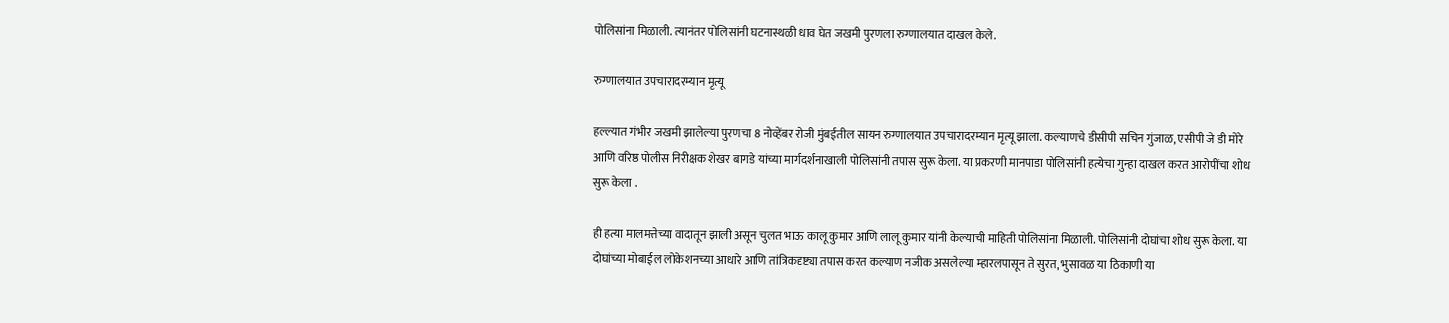पोलिसांना मिळाली. त्यानंतर पोलिसांनी घटनास्थळी धाव घेत जखमी पुरणला रुग्णालयात दाखल केले.

रुग्णालयात उपचारादरम्यान मृत्यू

हल्ल्यात गंभीर जखमी झालेल्या पुरणचा 8 नोव्हेंबर रोजी मुंबईतील सायन रुग्णालयात उपचारादरम्यान मृत्यू झाला. कल्याणचे डीसीपी सचिन गुंजाळ, एसीपी जे डी मोरे आणि वरिष्ठ पोलीस निरीक्षक शेखर बागडे यांच्या मार्गदर्शनाखाली पोलिसांनी तपास सुरू केला. या प्रकरणी मानपाडा पोलिसांनी हत्येचा गुन्हा दाखल करत आरोपींचा शोध सुरू केला .

ही हत्या मालमत्तेच्या वादातून झाली असून चुलत भाऊ कालू कुमार आणि लालू कुमार यांनी केल्याची माहिती पोलिसांना मिळाली. पोलिसांनी दोघांचा शोध सुरू केला. या दोघांच्या मोबाईल लोकेशनच्या आधारे आणि तांत्रिकदृष्ट्या तपास करत कल्याण नजीक असलेल्या म्हारलपासून ते सुरत, भुसावळ या ठिकाणी या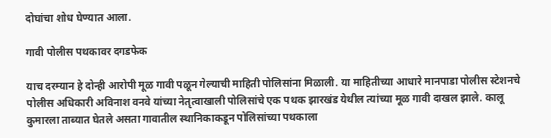दोघांचा शोध घेण्यात आला.

गावी पोलीस पथकावर दगडफेक

याच दरम्यान हे दोन्ही आरोपी मूळ गावी पळून गेल्याची माहिती पोलिसांना मिळाली. या माहितीच्या आधारे मानपाडा पोलीस स्टेशनचे पोलीस अधिकारी अविनाश वनवे यांच्या नेतृत्वाखाली पोलिसांचे एक पथक झारखंड येथील त्यांच्या मूळ गावी दाखल झाले. कालू कुमारला ताब्यात घेतले असता गावातील स्थानिकाकडून पोलिसांच्या पथकाला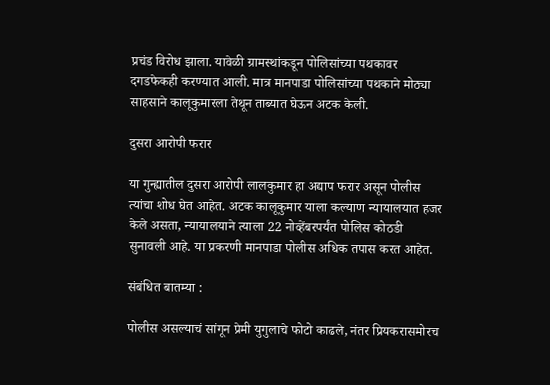प्रचंड विरोध झाला. यावेळी ग्रामस्थांकडून पोलिसांच्या पथकावर दगडफेकही करण्यात आली. मात्र मानपाडा पोलिसांच्या पथकाने मोठ्या साहसाने कालूकुमारला तेथून ताब्यात घेऊन अटक केली.

दुसरा आरोपी फरार

या गुन्ह्यातील दुसरा आरोपी लालकुमार हा अद्याप फरार असून पोलीस त्यांचा शोध घेत आहेत. अटक कालूकुमार याला कल्याण न्यायालयात हजर केले असता, न्यायालयाने त्याला 22 नोव्हेंबरपर्यंत पोलिस कोठडी सुनावली आहे. या प्रकरणी मानपाडा पोलीस अधिक तपास करत आहेत.

संबंधित बातम्या :

पोलीस असल्याचं सांगून प्रेमी युगुलाचे फोटो काढले, नंतर प्रियकरासमोरच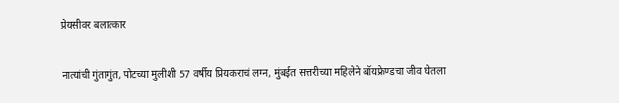प्रेयसीवर बलात्कार

नात्यांची गुंतागुंत, पोटच्या मुलीशी 57 वर्षीय प्रियकराचं लग्न, मुंबईत सत्तरीच्या महिलेने बॉयफ्रेण्डचा जीव घेतला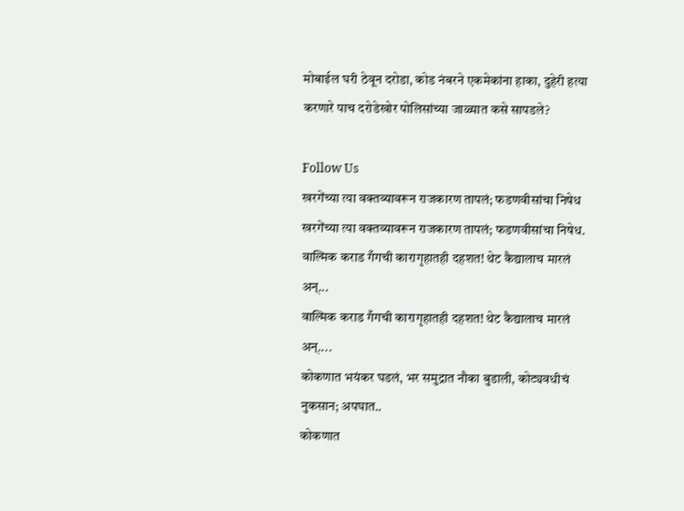मोबाईल घरी ठेवून दरोडा, कोड नंबरने एकमेकांना हाका, दुहेरी हत्या करणारे पाच दरोडेखोर पोलिसांच्या जाळ्यात कसे सापडले?

Follow Us
खरगेंच्या त्या वक्तव्यावरून राजकारण तापलं; फडणवीसांचा निषेध
खरगेंच्या त्या वक्तव्यावरून राजकारण तापलं; फडणवीसांचा निषेध.
वाल्मिक कराड गँगची कारागृहातही दहशत! थेट कैद्यालाच मारलं अन्...
वाल्मिक कराड गँगची कारागृहातही दहशत! थेट कैद्यालाच मारलं अन्....
कोकणात भयंकर घडलं, भर समुद्रात नौका बुडाली, कोट्यवधीचं नुकसान; अपघात..
कोकणात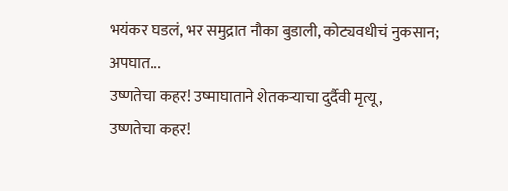भयंकर घडलं, भर समुद्रात नौका बुडाली, कोट्यवधीचं नुकसान; अपघात...
उष्णतेचा कहर! उष्माघाताने शेतकऱ्याचा दुर्दैवी मृत्यू,
उष्णतेचा कहर!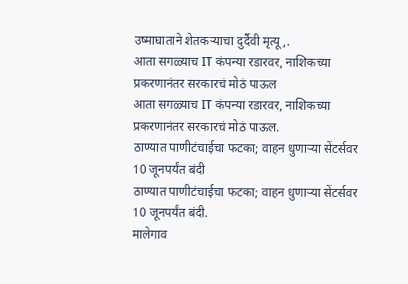उष्माघाताने शेतकऱ्याचा दुर्दैवी मृत्यू,.
आता सगळ्याच IT कंपन्या रडारवर, नाशिकच्या प्रकरणानंतर सरकारचं मोठं पाऊल
आता सगळ्याच IT कंपन्या रडारवर, नाशिकच्या प्रकरणानंतर सरकारचं मोठं पाऊल.
ठाण्यात पाणीटंचाईचा फटका; वाहन धुणाऱ्या सेंटर्सवर 10 जूनपर्यंत बंदी
ठाण्यात पाणीटंचाईचा फटका; वाहन धुणाऱ्या सेंटर्सवर 10 जूनपर्यंत बंदी.
मालेगाव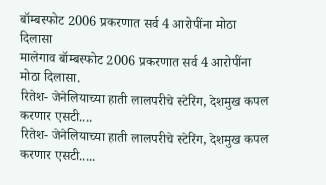बॉम्बस्फोट 2006 प्रकरणात सर्व 4 आरोपींना मोठा दिलासा
मालेगाव बॉम्बस्फोट 2006 प्रकरणात सर्व 4 आरोपींना मोठा दिलासा.
रितेश- जेनेलियाच्या हाती लालपरीचे स्टेरिंग, देशमुख कपल करणार एसटी....
रितेश- जेनेलियाच्या हाती लालपरीचे स्टेरिंग, देशमुख कपल करणार एसटी.....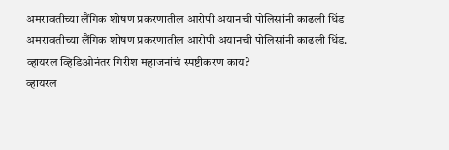अमरावतीच्या लैंगिक शोषण प्रकरणातील आरोपी अयानची पोलिसांनी काढली धिंड
अमरावतीच्या लैंगिक शोषण प्रकरणातील आरोपी अयानची पोलिसांनी काढली धिंड.
व्हायरल व्हिडिओनंतर गिरीश महाजनांचं स्पष्टीकरण काय?
व्हायरल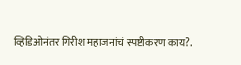व्हिडिओनंतर गिरीश महाजनांचं स्पष्टीकरण काय?.